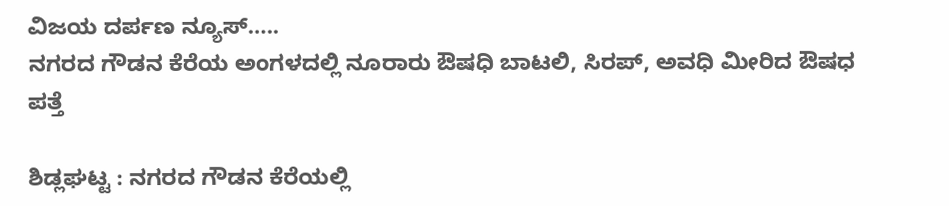ವಿಜಯ ದರ್ಪಣ ನ್ಯೂಸ್…..
ನಗರದ ಗೌಡನ ಕೆರೆಯ ಅಂಗಳದಲ್ಲಿ ನೂರಾರು ಔಷಧಿ ಬಾಟಲಿ, ಸಿರಪ್, ಅವಧಿ ಮೀರಿದ ಔಷಧ ಪತ್ತೆ

ಶಿಡ್ಲಘಟ್ಟ : ನಗರದ ಗೌಡನ ಕೆರೆಯಲ್ಲಿ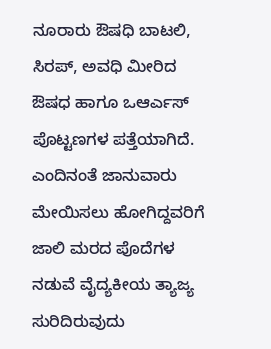ನೂರಾರು ಔಷಧಿ ಬಾಟಲಿ, ಸಿರಪ್, ಅವಧಿ ಮೀರಿದ ಔಷಧ ಹಾಗೂ ಒಆರ್ಎಸ್ ಪೊಟ್ಟಣಗಳ ಪತ್ತೆಯಾಗಿದೆ.
ಎಂದಿನಂತೆ ಜಾನುವಾರು ಮೇಯಿಸಲು ಹೋಗಿದ್ದವರಿಗೆ ಜಾಲಿ ಮರದ ಪೊದೆಗಳ ನಡುವೆ ವೈದ್ಯಕೀಯ ತ್ಯಾಜ್ಯ ಸುರಿದಿರುವುದು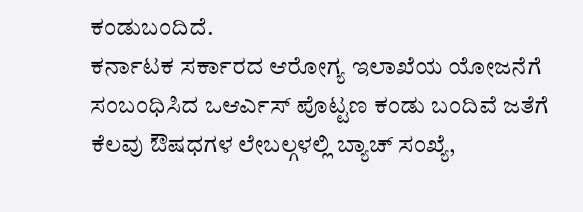ಕಂಡುಬಂದಿದೆ.
ಕರ್ನಾಟಕ ಸರ್ಕಾರದ ಆರೋಗ್ಯ ಇಲಾಖೆಯ ಯೋಜನೆಗೆ ಸಂಬಂಧಿಸಿದ ಒಆರ್ಎಸ್ ಪೊಟ್ಟಣ ಕಂಡು ಬಂದಿವೆ ಜತೆಗೆ ಕೆಲವು ಔಷಧಗಳ ಲೇಬಲ್ಗಳಲ್ಲಿ ಬ್ಯಾಚ್ ಸಂಖ್ಯೆ,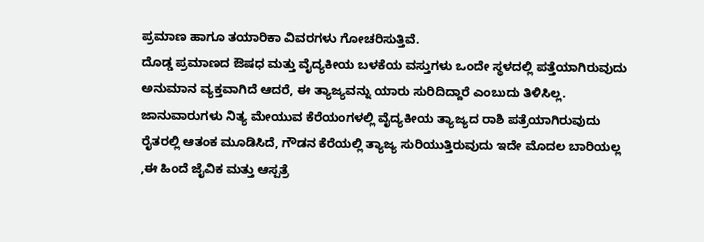ಪ್ರಮಾಣ ಹಾಗೂ ತಯಾರಿಕಾ ವಿವರಗಳು ಗೋಚರಿಸುತ್ತಿವೆ.
ದೊಡ್ಡ ಪ್ರಮಾಣದ ಔಷಧ ಮತ್ತು ವೈದ್ಯಕೀಯ ಬಳಕೆಯ ವಸ್ತುಗಳು ಒಂದೇ ಸ್ಥಳದಲ್ಲಿ ಪತ್ತೆಯಾಗಿರುವುದು ಅನುಮಾನ ವ್ಯಕ್ತವಾಗಿದೆ ಆದರೆ, ಈ ತ್ಯಾಜ್ಯವನ್ನು ಯಾರು ಸುರಿದಿದ್ದಾರೆ ಎಂಬುದು ತಿಳಿಸಿಲ್ಲ.
ಜಾನುವಾರುಗಳು ನಿತ್ಯ ಮೇಯುವ ಕೆರೆಯಂಗಳಲ್ಲಿ ವೈದ್ಯಕೀಯ ತ್ಯಾಜ್ಯದ ರಾಶಿ ಪತ್ರೆಯಾಗಿರುವುದು ರೈತರಲ್ಲಿ ಆತಂಕ ಮೂಡಿಸಿದೆ, ಗೌಡನ ಕೆರೆಯಲ್ಲಿ ತ್ಯಾಜ್ಯ ಸುರಿಯುತ್ತಿರುವುದು ಇದೇ ಮೊದಲ ಬಾರಿಯಲ್ಲ ,ಈ ಹಿಂದೆ ಜೈವಿಕ ಮತ್ತು ಆಸ್ಪತ್ರೆ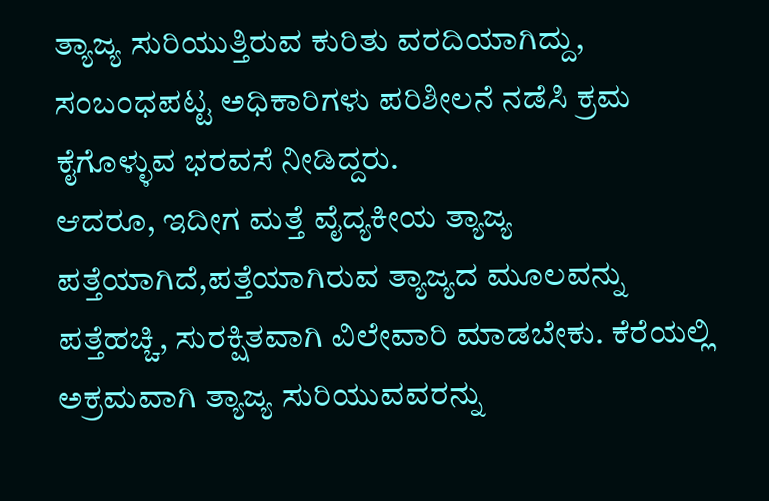ತ್ಯಾಜ್ಯ ಸುರಿಯುತ್ತಿರುವ ಕುರಿತು ವರದಿಯಾಗಿದ್ದು, ಸಂಬಂಧಪಟ್ಟ ಅಧಿಕಾರಿಗಳು ಪರಿಶೀಲನೆ ನಡೆಸಿ ಕ್ರಮ ಕೈಗೊಳ್ಳುವ ಭರವಸೆ ನೀಡಿದ್ದರು.
ಆದರೂ, ಇದೀಗ ಮತ್ತೆ ವೈದ್ಯಕೀಯ ತ್ಯಾಜ್ಯ ಪತ್ತೆಯಾಗಿದೆ,ಪತ್ತೆಯಾಗಿರುವ ತ್ಯಾಜ್ಯದ ಮೂಲವನ್ನು ಪತ್ತೆಹಚ್ಚಿ, ಸುರಕ್ಷಿತವಾಗಿ ವಿಲೇವಾರಿ ಮಾಡಬೇಕು. ಕೆರೆಯಲ್ಲಿ ಅಕ್ರಮವಾಗಿ ತ್ಯಾಜ್ಯ ಸುರಿಯುವವರನ್ನು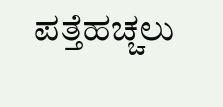ಪತ್ತೆಹಚ್ಚಲು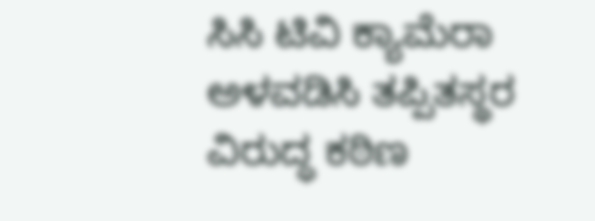ಸಿಸಿ ಟಿವಿ ಕ್ಯಾಮೆರಾ ಅಳವಡಿಸಿ ತಪ್ಪಿತಸ್ಥರ ವಿರುದ್ಧ ಕಠಿಣ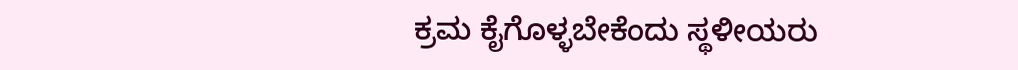ಕ್ರಮ ಕೈಗೊಳ್ಳಬೇಕೆಂದು ಸ್ಥಳೀಯರು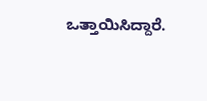ಒತ್ತಾಯಿಸಿದ್ದಾರೆ.